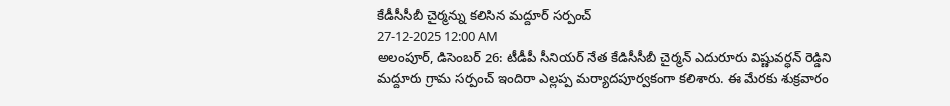కేడీసీసీబీ చైర్మన్ను కలిసిన మద్దూర్ సర్పంచ్
27-12-2025 12:00 AM
అలంపూర్, డిసెంబర్ 26: టీడీపీ సీనియర్ నేత కేడిసీసీబీ చైర్మన్ ఎదురూరు విష్ణువర్ధన్ రెడ్డిని మద్దూరు గ్రామ సర్పంచ్ ఇందిరా ఎల్లప్ప మర్యాదపూర్వకంగా కలిశారు. ఈ మేరకు శుక్రవారం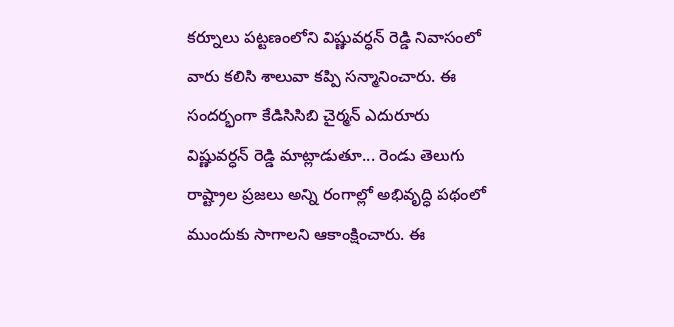కర్నూలు పట్టణంలోని విష్ణువర్ధన్ రెడ్డి నివాసంలో వారు కలిసి శాలువా కప్పి సన్మానించారు. ఈ సందర్భంగా కేడిసిసిబి చైర్మన్ ఎదురూరు విష్ణువర్ధన్ రెడ్డి మాట్లాడుతూ... రెండు తెలుగు రాష్ట్రాల ప్రజలు అన్ని రంగాల్లో అభివృద్ధి పథంలో ముందుకు సాగాలని ఆకాంక్షించారు. ఈ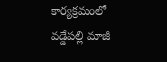కార్యక్రమంలో వడ్డేపల్లి మాజీ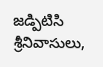జడ్పిటిసి శ్రీనివాసులు,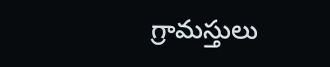గ్రామస్తులు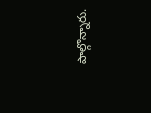పాల్గొన్నారు.